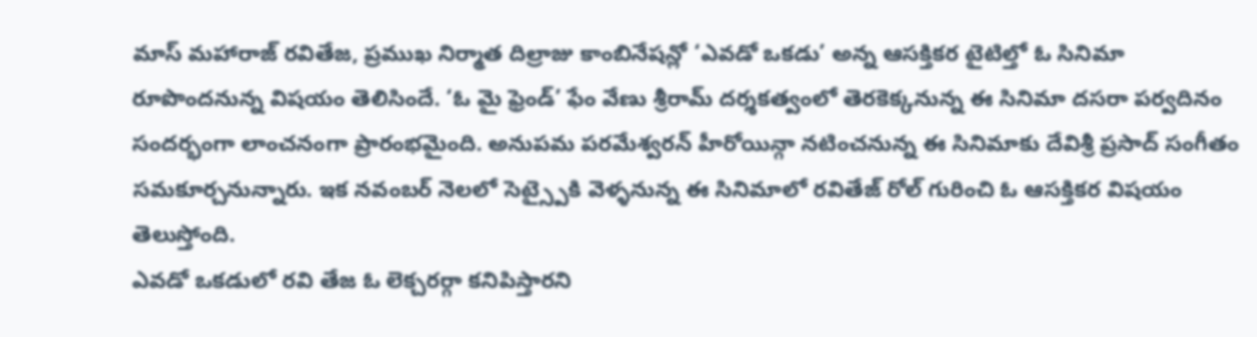మాస్ మహారాజ్ రవితేజ, ప్రముఖ నిర్మాత దిల్రాజు కాంబినేషన్లో ‘ఎవడో ఒకడు’ అన్న ఆసక్తికర టైటిల్తో ఓ సినిమా రూపొందనున్న విషయం తెలిసిందే. ‘ఓ మై ఫ్రెండ్’ ఫేం వేణు శ్రీరామ్ దర్శకత్వంలో తెరకెక్కనున్న ఈ సినిమా దసరా పర్వదినం సందర్భంగా లాంచనంగా ప్రారంభమైంది. అనుపమ పరమేశ్వరన్ హీరోయిన్గా నటించనున్న ఈ సినిమాకు దేవిశ్రీ ప్రసాద్ సంగీతం సమకూర్చనున్నారు. ఇక నవంబర్ నెలలో సెట్స్పైకి వెళ్ళనున్న ఈ సినిమాలో రవితేజ్ రోల్ గురించి ఓ ఆసక్తికర విషయం తెలుస్తోంది.
ఎవడో ఒకడులో రవి తేజ ఓ లెక్చరర్గా కనిపిస్తారని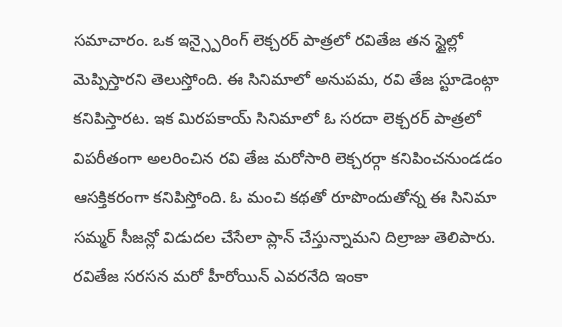సమాచారం. ఒక ఇన్స్పైరింగ్ లెక్చరర్ పాత్రలో రవితేజ తన స్టైల్లో మెప్పిస్తారని తెలుస్తోంది. ఈ సినిమాలో అనుపమ, రవి తేజ స్టూడెంట్గా కనిపిస్తారట. ఇక మిరపకాయ్ సినిమాలో ఓ సరదా లెక్చరర్ పాత్రలో విపరీతంగా అలరించిన రవి తేజ మరోసారి లెక్చరర్గా కనిపించనుండడం ఆసక్తికరంగా కనిపిస్తోంది. ఓ మంచి కథతో రూపొందుతోన్న ఈ సినిమా సమ్మర్ సీజన్లో విడుదల చేసేలా ప్లాన్ చేస్తున్నామని దిల్రాజు తెలిపారు. రవితేజ సరసన మరో హీరోయిన్ ఎవరనేది ఇంకా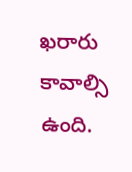ఖరారు కావాల్సి ఉంది.